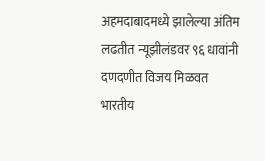अहमदाबादमध्ये झालेल्या अंतिम लढतीत न्यूझीलंडवर ९६ धावांनी दणदणीत विजय मिळवत भारतीय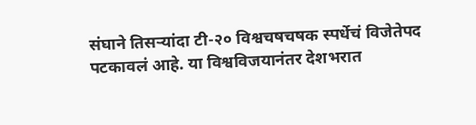संघाने तिसऱ्यांदा टी-२० विश्वचषचषक स्पर्धेचं विजेतेपद पटकावलं आहे. या विश्वविजयानंतर देशभरात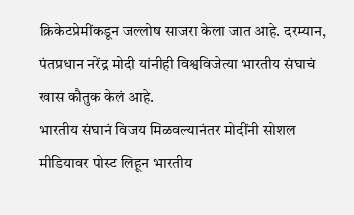क्रिकेटप्रेमींकडून जल्लोष साजरा केला जात आहे. दरम्यान, पंतप्रधान नरेंद्र मोदी यांनीही विश्वविजेत्या भारतीय संघाचं खास कौतुक केलं आहे.
भारतीय संघानं विजय मिळवल्यानंतर मोदींनी सोशल मीडियावर पोस्ट लिहून भारतीय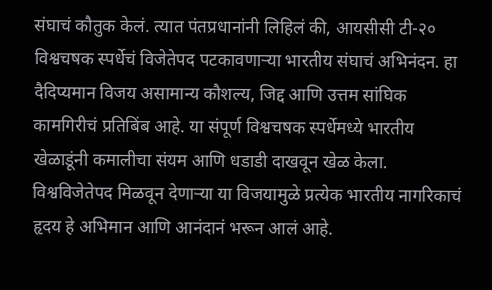संघाचं कौतुक केलं. त्यात पंतप्रधानांनी लिहिलं की, आयसीसी टी-२० विश्वचषक स्पर्धेचं विजेतेपद पटकावणाऱ्या भारतीय संघाचं अभिनंदन. हा दैदिप्यमान विजय असामान्य कौशल्य, जिद्द आणि उत्तम सांघिक कामगिरीचं प्रतिबिंब आहे. या संपूर्ण विश्वचषक स्पर्धेमध्ये भारतीय खेळाडूंनी कमालीचा संयम आणि धडाडी दाखवून खेळ केला. विश्वविजेतेपद मिळवून देणाऱ्या या विजयामुळे प्रत्येक भारतीय नागरिकाचं हृदय हे अभिमान आणि आनंदानं भरून आलं आहे.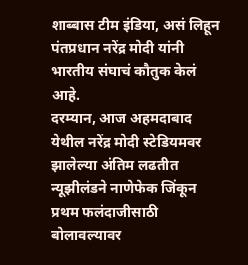शाब्बास टीम इंडिया, असं लिहून पंतप्रधान नरेंद्र मोदी यांनी भारतीय संघाचं कौतुक केलं आहे.
दरम्यान, आज अहमदाबाद येथील नरेंद्र मोदी स्टेडियमवर झालेल्या अंतिम लढतीत न्यूझीलंडने नाणेफेक जिंकून प्रथम फलंदाजीसाठी बोलावल्यावर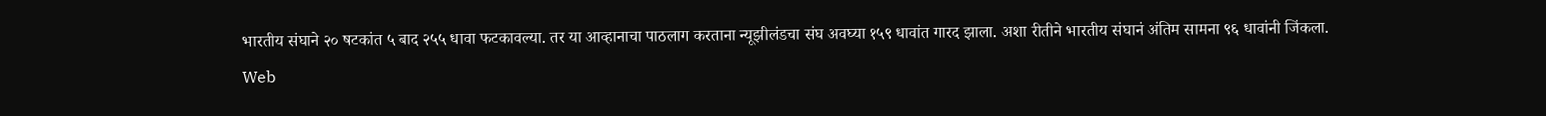भारतीय संघाने २० षटकांत ५ बाद २५५ धावा फटकावल्या. तर या आव्हानाचा पाठलाग करताना न्यूझीलंडचा संघ अवघ्या १५९ धावांत गारद झाला. अशा रीतीने भारतीय संघानं अंतिम सामना ९६ धावांनी जिंकला.
Web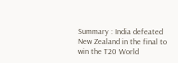Summary : India defeated New Zealand in the final to win the T20 World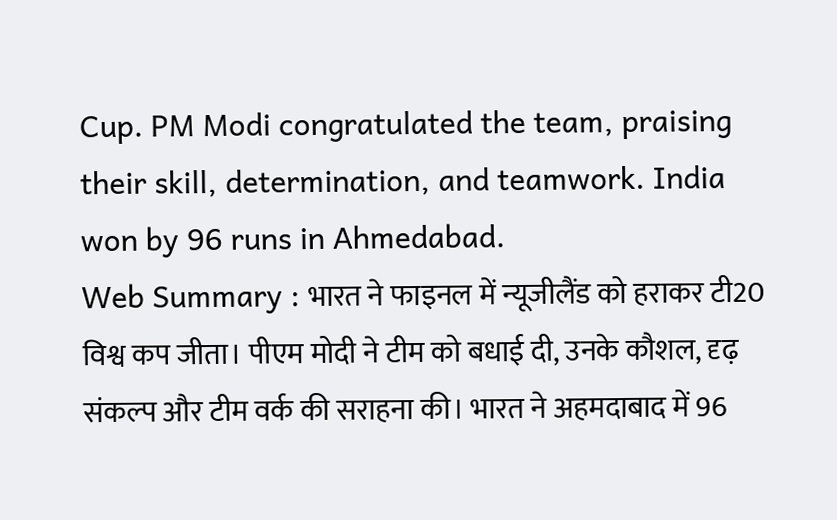Cup. PM Modi congratulated the team, praising their skill, determination, and teamwork. India won by 96 runs in Ahmedabad.
Web Summary : भारत ने फाइनल में न्यूजीलैंड को हराकर टी20 विश्व कप जीता। पीएम मोदी ने टीम को बधाई दी, उनके कौशल, दृढ़ संकल्प और टीम वर्क की सराहना की। भारत ने अहमदाबाद में 96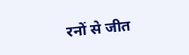रनों से जीत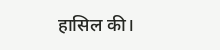हासिल की।